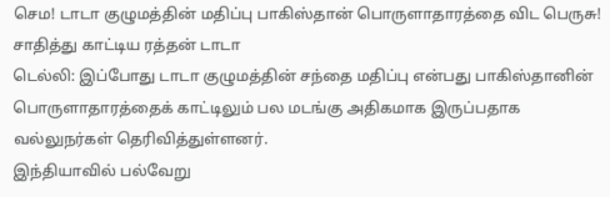செம! டாடா குழுமத்தின் மதிப்பு பாகிஸ்தான் பொருளாதாரத்தை விட பெருசு! சாதித்து காட்டிய ரத்தன் டாடா
டெல்லி: இப்போது டாடா குழுமத்தின் சந்தை மதிப்பு என்பது பாகிஸ்தானின் பொருளாதாரத்தைக் காட்டிலும் பல மடங்கு அதிகமாக இருப்பதாக வல்லுநர்கள் தெரிவித்துள்ளனர்.
இந்தியாவில் பல்வேறு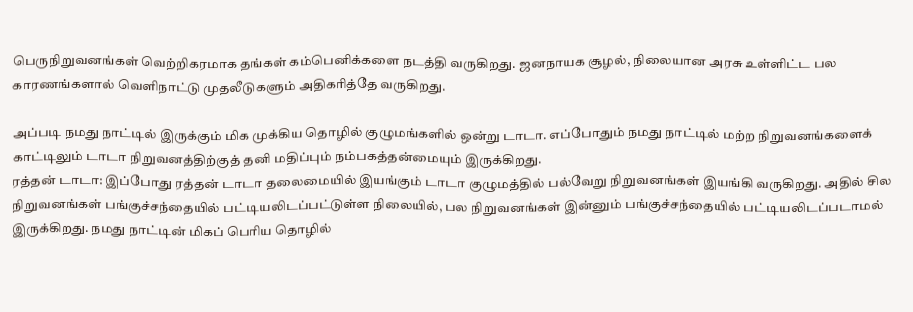பெருநிறுவனங்கள் வெற்றிகரமாக தங்கள் கம்பெனிக்களை நடத்தி வருகிறது. ஜனநாயக சூழல், நிலையான அரசு உள்ளிட்ட பல காரணங்களால் வெளிநாட்டு முதலீடுகளும் அதிகரித்தே வருகிறது.

அப்படி நமது நாட்டில் இருக்கும் மிக முக்கிய தொழில் குழுமங்களில் ஒன்று டாடா. எப்போதும் நமது நாட்டில் மற்ற நிறுவனங்களைக் காட்டிலும் டாடா நிறுவனத்திற்குத் தனி மதிப்பும் நம்பகத்தன்மையும் இருக்கிறது.
ரத்தன் டாடா: இப்போது ரத்தன் டாடா தலைமையில் இயங்கும் டாடா குழுமத்தில் பல்வேறு நிறுவனங்கள் இயங்கி வருகிறது. அதில் சில நிறுவனங்கள் பங்குச்சந்தையில் பட்டியலிடப்பட்டுள்ள நிலையில், பல நிறுவனங்கள் இன்னும் பங்குச்சந்தையில் பட்டியலிடப்படாமல் இருக்கிறது. நமது நாட்டின் மிகப் பெரிய தொழில்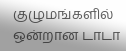குழுமங்களில் ஒன்றான டாடா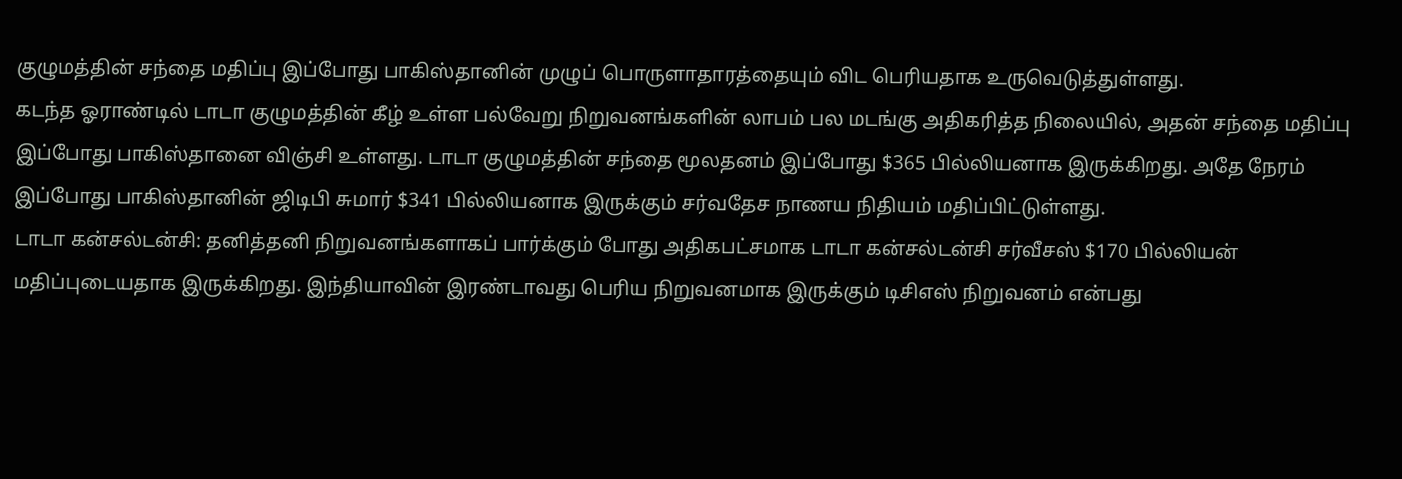குழுமத்தின் சந்தை மதிப்பு இப்போது பாகிஸ்தானின் முழுப் பொருளாதாரத்தையும் விட பெரியதாக உருவெடுத்துள்ளது.
கடந்த ஓராண்டில் டாடா குழுமத்தின் கீழ் உள்ள பல்வேறு நிறுவனங்களின் லாபம் பல மடங்கு அதிகரித்த நிலையில், அதன் சந்தை மதிப்பு இப்போது பாகிஸ்தானை விஞ்சி உள்ளது. டாடா குழுமத்தின் சந்தை மூலதனம் இப்போது $365 பில்லியனாக இருக்கிறது. அதே நேரம் இப்போது பாகிஸ்தானின் ஜிடிபி சுமார் $341 பில்லியனாக இருக்கும் சர்வதேச நாணய நிதியம் மதிப்பிட்டுள்ளது.
டாடா கன்சல்டன்சி: தனித்தனி நிறுவனங்களாகப் பார்க்கும் போது அதிகபட்சமாக டாடா கன்சல்டன்சி சர்வீசஸ் $170 பில்லியன் மதிப்புடையதாக இருக்கிறது. இந்தியாவின் இரண்டாவது பெரிய நிறுவனமாக இருக்கும் டிசிஎஸ் நிறுவனம் என்பது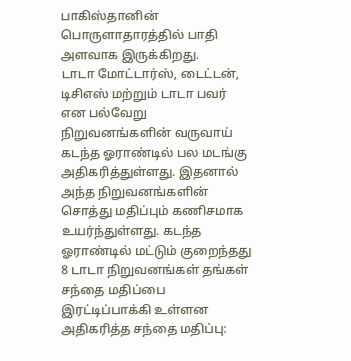பாகிஸ்தானின் பொருளாதாரத்தில் பாதி அளவாக இருக்கிறது.
டாடா மோட்டார்ஸ், டைட்டன், டிசிஎஸ் மற்றும் டாடா பவர் என பல்வேறு நிறுவனங்களின் வருவாய் கடந்த ஓராண்டில் பல மடங்கு அதிகரித்துள்ளது. இதனால் அந்த நிறுவனங்களின் சொத்து மதிப்பும் கணிசமாக உயர்ந்துள்ளது. கடந்த ஓராண்டில் மட்டும் குறைந்தது 8 டாடா நிறுவனங்கள் தங்கள் சந்தை மதிப்பை இரட்டிப்பாக்கி உள்ளன
அதிகரித்த சந்தை மதிப்பு: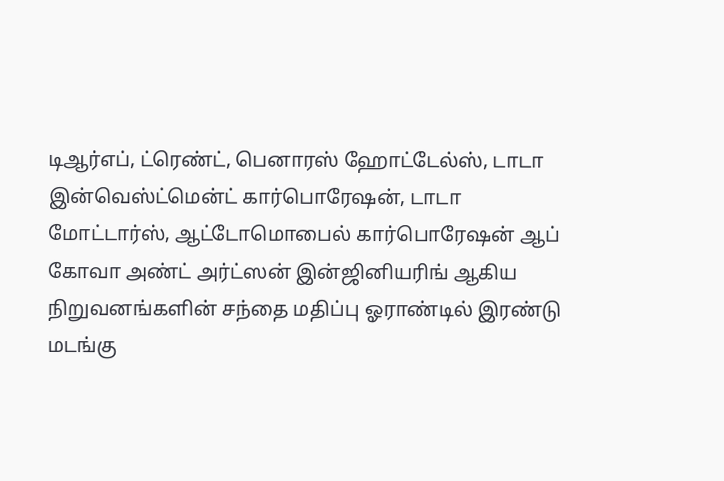டிஆர்எப், ட்ரெண்ட், பெனாரஸ் ஹோட்டேல்ஸ், டாடா இன்வெஸ்ட்மென்ட் கார்பொரேஷன், டாடா மோட்டார்ஸ், ஆட்டோமொபைல் கார்பொரேஷன் ஆப் கோவா அண்ட் அர்ட்ஸன் இன்ஜினியரிங் ஆகிய நிறுவனங்களின் சந்தை மதிப்பு ஓராண்டில் இரண்டு மடங்கு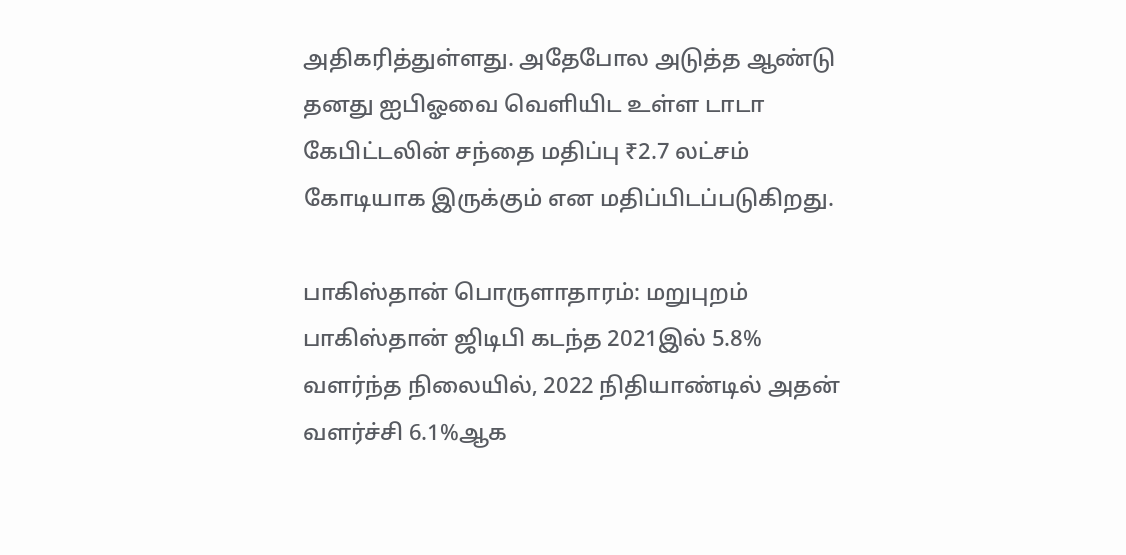அதிகரித்துள்ளது. அதேபோல அடுத்த ஆண்டு தனது ஐபிஓவை வெளியிட உள்ள டாடா கேபிட்டலின் சந்தை மதிப்பு ₹2.7 லட்சம் கோடியாக இருக்கும் என மதிப்பிடப்படுகிறது.

பாகிஸ்தான் பொருளாதாரம்: மறுபுறம் பாகிஸ்தான் ஜிடிபி கடந்த 2021இல் 5.8% வளர்ந்த நிலையில், 2022 நிதியாண்டில் அதன் வளர்ச்சி 6.1%ஆக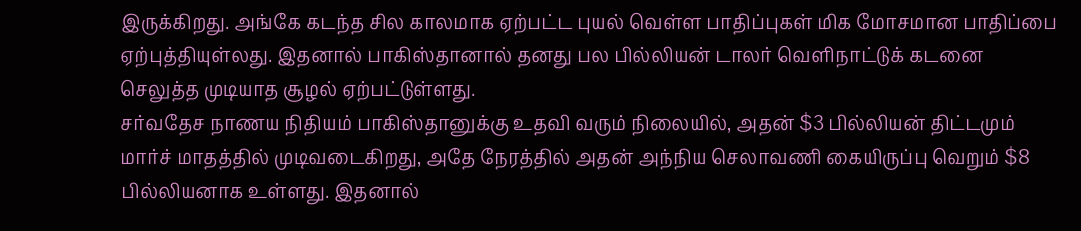இருக்கிறது. அங்கே கடந்த சில காலமாக ஏற்பட்ட புயல் வெள்ள பாதிப்புகள் மிக மோசமான பாதிப்பை ஏற்புத்தியுள்லது. இதனால் பாகிஸ்தானால் தனது பல பில்லியன் டாலர் வெளிநாட்டுக் கடனை செலுத்த முடியாத சூழல் ஏற்பட்டுள்ளது.
சர்வதேச நாணய நிதியம் பாகிஸ்தானுக்கு உதவி வரும் நிலையில், அதன் $3 பில்லியன் திட்டமும் மார்ச் மாதத்தில் முடிவடைகிறது, அதே நேரத்தில் அதன் அந்நிய செலாவணி கையிருப்பு வெறும் $8 பில்லியனாக உள்ளது. இதனால்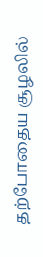தற்போதைய சூழலில்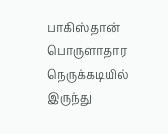பாகிஸ்தான் பொருளாதார நெருக்கடியில் இருந்து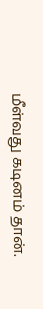மீள்வது கடினம் தான்.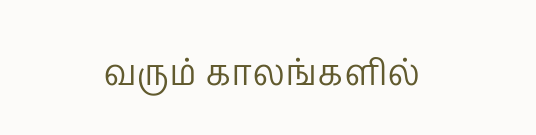வரும் காலங்களில்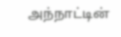அந்நாட்டின்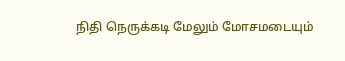நிதி நெருக்கடி மேலும் மோசமடையும்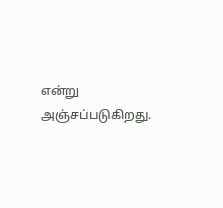என்று அஞ்சப்படுகிறது.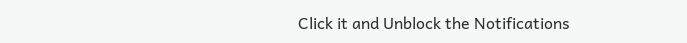Click it and Unblock the Notifications